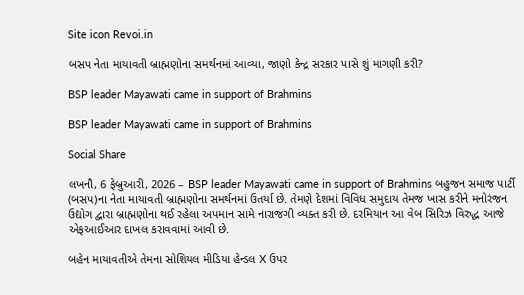Site icon Revoi.in

બસપ નેતા માયાવતી બ્રાહ્મણોના સમર્થનમાં આવ્યા, જાણો કેન્દ્ર સરકાર પાસે શું માગણી કરી?

BSP leader Mayawati came in support of Brahmins

BSP leader Mayawati came in support of Brahmins

Social Share

લખનૌ, 6 ફેબ્રુઆરી, 2026 – BSP leader Mayawati came in support of Brahmins બહુજન સમાજ પાર્ટી (બસપ)ના નેતા માયાવતી બ્રાહ્મણોના સમર્થનમાં ઉતર્યા છે. તેમણે દેશમાં વિવિધ સમુદાય તેમજ ખાસ કરીને મનોરંજન ઉદ્યોગ દ્વારા બ્રાહ્મણોના થઈ રહેલા અપમાન સામે નારાજગી વ્યક્ત કરી છે. દરમિયાન આ વેબ સિરિઝ વિરુદ્ધ આજે એફઆઈઆર દાખલ કરાવવામાં આવી છે.

બહેન માયાવતીએ તેમના સોશિયલ મીડિયા હેન્ડલ X ઉપર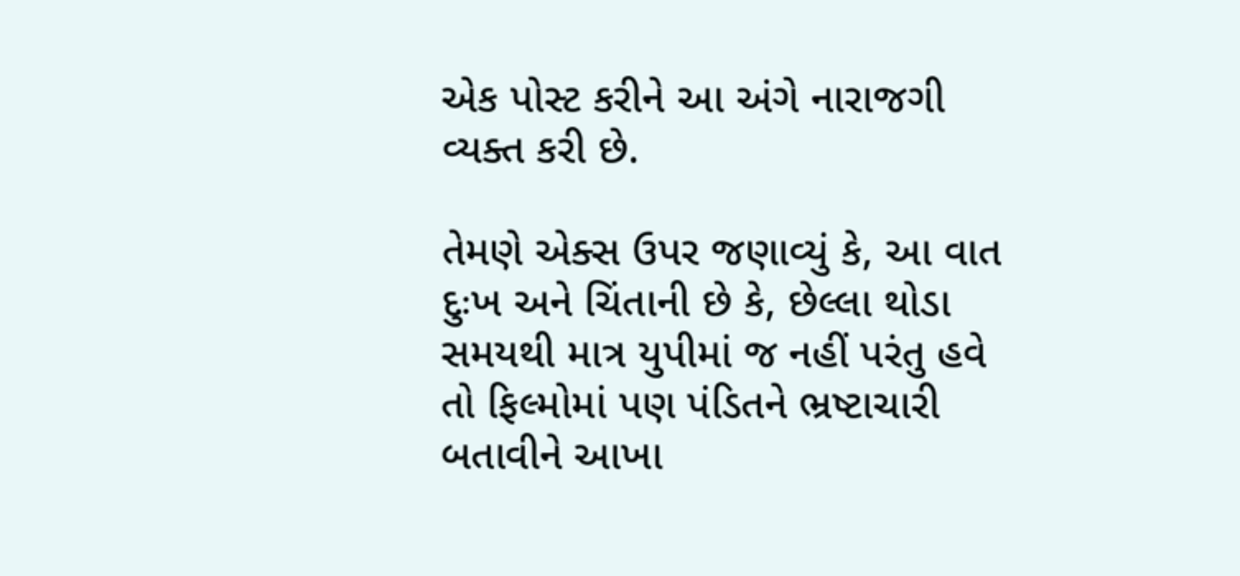એક પોસ્ટ કરીને આ અંગે નારાજગી વ્યક્ત કરી છે.

તેમણે એક્સ ઉપર જણાવ્યું કે, આ વાત દુઃખ અને ચિંતાની છે કે, છેલ્લા થોડા સમયથી માત્ર યુપીમાં જ નહીં પરંતુ હવે તો ફિલ્મોમાં પણ પંડિતને ભ્રષ્ટાચારી બતાવીને આખા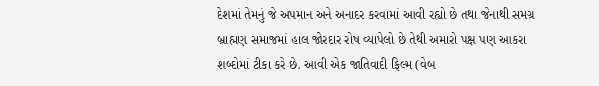દેશમાં તેમનું જે અપમાન અને અનાદર કરવામાં આવી રહ્યો છે તથા જેનાથી સમગ્ર બ્રાહ્મણ સમાજમાં હાલ જોરદાર રોષ વ્યાપેલો છે તેથી અમારો પક્ષ પણ આકરા શબ્દોમાં ટીકા કરે છે. આવી એક જાતિવાદી ફિલ્મ (વેબ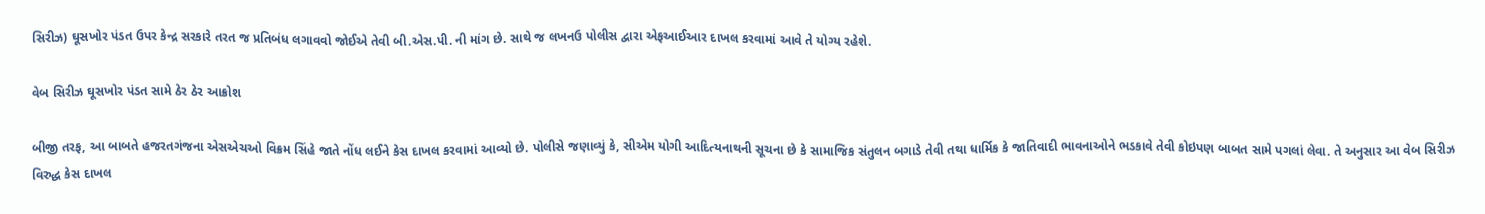સિરીઝ) ઘૂસખોર પંડત ઉપર કેન્દ્ર સરકારે તરત જ પ્રતિબંધ લગાવવો જોઈએ તેવી બી.એસ.પી. ની માંગ છે. સાથે જ લખનઉ પોલીસ દ્વારા એફઆઈઆર દાખલ કરવામાં આવે તે યોગ્ય રહેશે.

વેબ સિરીઝ ઘૂસખોર પંડત સામે ઠેર ઠેર આક્રોશ

બીજી તરફ, આ બાબતે હજરતગંજના એસએચઓ વિક્રમ સિંહે જાતે નોંધ લઈને કેસ દાખલ કરવામાં આવ્યો છે. પોલીસે જણાવ્યું કે, સીએમ યોગી આદિત્યનાથની સૂચના છે કે સામાજિક સંતુલન બગાડે તેવી તથા ધાર્મિક કે જાતિવાદી ભાવનાઓને ભડકાવે તેવી કોઇપણ બાબત સામે પગલાં લેવા. તે અનુસાર આ વેબ સિરીઝ વિરુદ્ધ કેસ દાખલ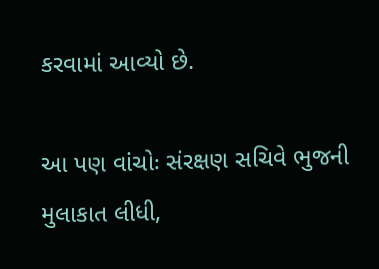કરવામાં આવ્યો છે.

આ પણ વાંચોઃ સંરક્ષણ સચિવે ભુજની મુલાકાત લીધી,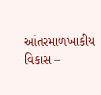આંતરમાળખાકીય વિકાસ –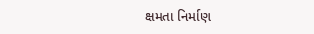ક્ષમતા નિર્માણ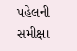પહેલની સમીક્ષા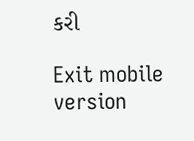કરી

Exit mobile version